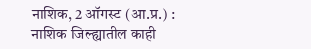नाशिक, 2 ऑगस्ट (आ.प्र.) :
नाशिक जिल्ह्यातील काही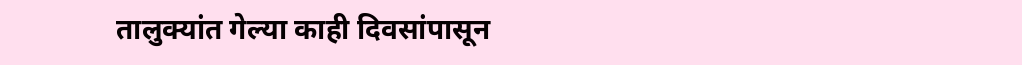तालुक्यांत गेल्या काही दिवसांपासून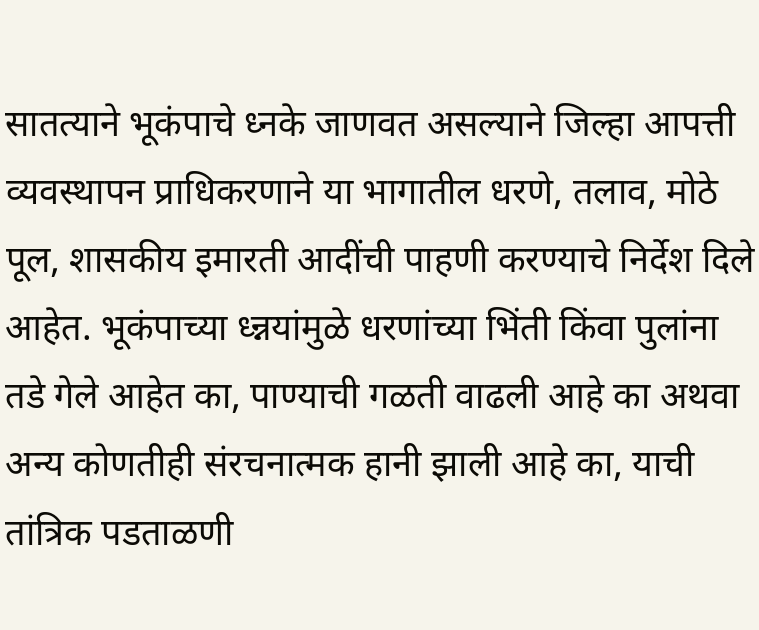सातत्याने भूकंपाचे ध्नके जाणवत असल्याने जिल्हा आपत्ती व्यवस्थापन प्राधिकरणाने या भागातील धरणे, तलाव, मोठे पूल, शासकीय इमारती आदींची पाहणी करण्याचे निर्देश दिले आहेत. भूकंपाच्या ध्न्नयांमुळे धरणांच्या भिंती किंवा पुलांना तडे गेले आहेत का, पाण्याची गळती वाढली आहे का अथवा अन्य कोणतीही संरचनात्मक हानी झाली आहे का, याची तांत्रिक पडताळणी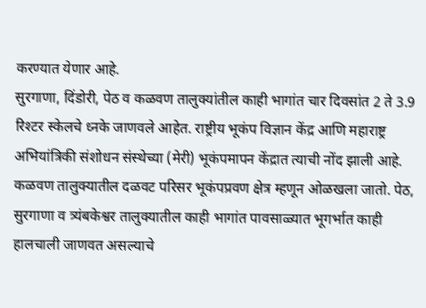करण्यात येणार आहे.
सुरगाणा, दिंडोरी, पेठ व कळवण तालुक्यांतील काही भागांत चार दिवसांत 2 ते 3.9 रिश्टर स्केलचे ध्नके जाणवले आहेत. राष्ट्रीय भूकंप विज्ञान केंद्र आणि महाराष्ट्र अभियांत्रिकी संशोधन संस्थेच्या (मेरी) भूकंपमापन केंद्रात त्याची नोंद झाली आहे. कळवण तालुक्यातील दळवट परिसर भूकंपप्रवण क्षेत्र म्हणून ओळखला जातो. पेठ, सुरगाणा व त्र्यंबकेश्वर तालुक्यातील काही भागांत पावसाळ्यात भूगर्भात काही हालचाली जाणवत असल्याचे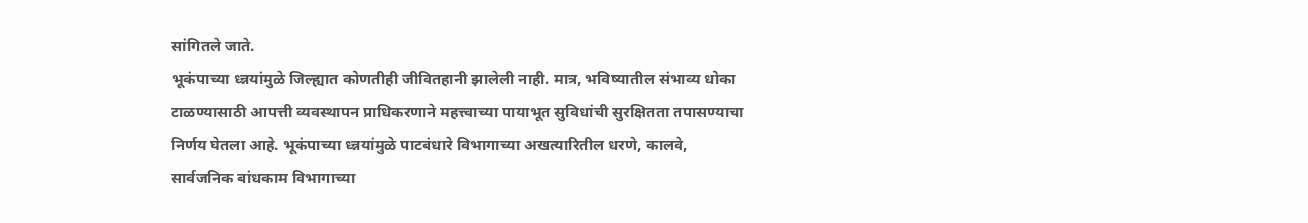सांगितले जाते.
भूकंपाच्या ध्न्नयांमुळे जिल्ह्यात कोणतीही जीवितहानी झालेली नाही. मात्र, भविष्यातील संभाव्य धोका टाळण्यासाठी आपत्ती व्यवस्थापन प्राधिकरणाने महत्त्वाच्या पायाभूत सुविधांची सुरक्षितता तपासण्याचा निर्णय घेतला आहे. भूकंपाच्या ध्न्नयांमुळे पाटबंधारे विभागाच्या अखत्यारितील धरणे, कालवे, सार्वजनिक बांधकाम विभागाच्या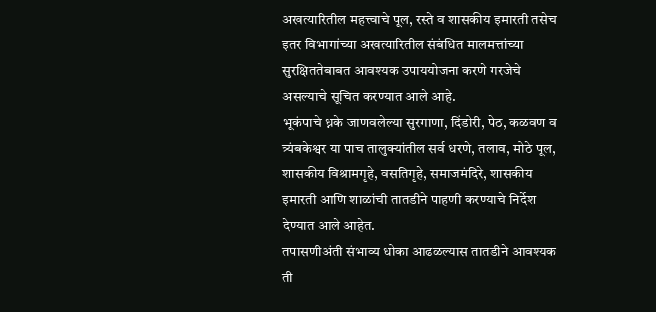अखत्यारितील महत्त्वाचे पूल, रस्ते व शासकीय इमारती तसेच इतर विभागांच्या अखत्यारितील संबंधित मालमत्तांच्या सुरक्षिततेबाबत आवश्यक उपाययोजना करणे गरजेचे असल्याचे सूचित करण्यात आले आहे.
भूकंपाचे ध्नके जाणवलेल्या सुरगाणा, दिंडोरी, पेठ, कळवण व त्र्यंबकेश्वर या पाच तालुक्यांतील सर्व धरणे, तलाव, मोठे पूल, शासकीय विश्रामगृहे, वसतिगृहे, समाजमंदिरे, शासकीय इमारती आणि शाळांची तातडीने पाहणी करण्याचे निर्देश देण्यात आले आहेत.
तपासणीअंती संभाव्य धोका आढळल्यास तातडीने आवश्यक ती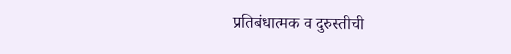प्रतिबंधात्मक व दुरुस्तीची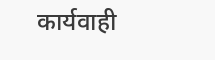कार्यवाही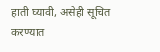हाती घ्यावी, असेही सूचित करण्यात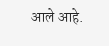आले आहे.